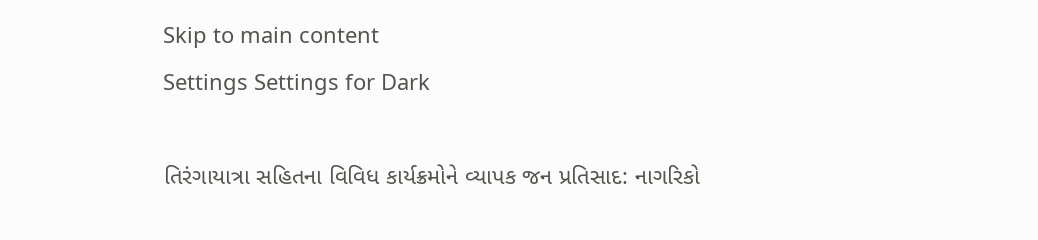Skip to main content
Settings Settings for Dark

તિરંગાયાત્રા સહિતના વિવિધ કાર્યક્રમોને વ્યાપક જન પ્રતિસાદ: નાગરિકો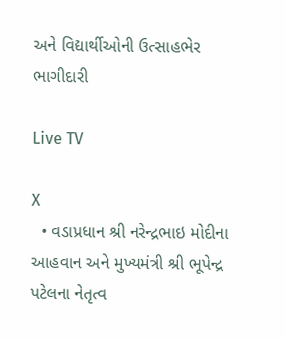અને વિદ્યાર્થીઓની ઉત્સાહભેર ભાગીદારી

Live TV

X
  • વડાપ્રધાન શ્રી નરેન્દ્રભાઇ મોદીના આહવાન અને મુખ્યમંત્રી શ્રી ભૂપેન્દ્ર પટેલના નેતૃત્વ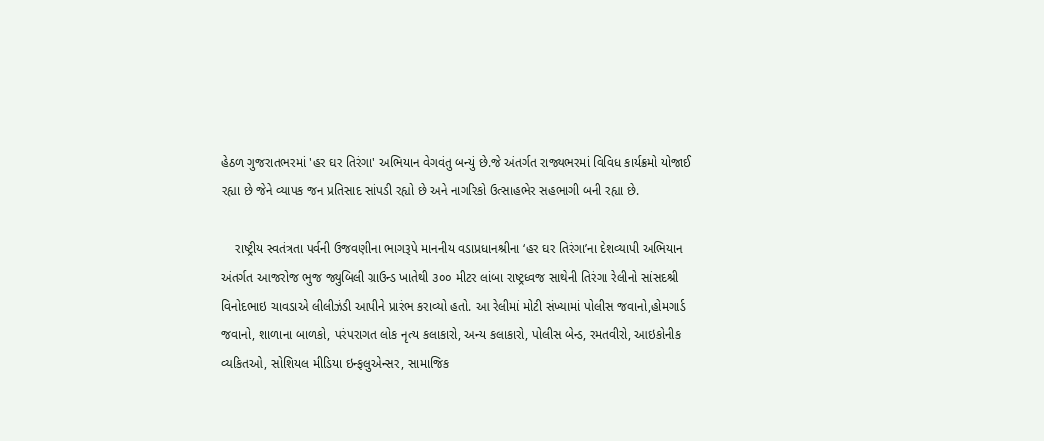હેઠળ ગુજરાતભરમાં 'હર ઘર તિરંગા' અભિયાન વેગવંતુ બન્યું છે.જે અંતર્ગત રાજ્યભરમાં વિવિધ કાર્યક્રમો યોજાઈ રહ્યા છે જેને વ્યાપક જન પ્રતિસાદ સાંપડી રહ્યો છે અને નાગરિકો ઉત્સાહભેર સહભાગી બની રહ્યા છે.

    રાષ્ટ્રીય સ્વતંત્રતા પર્વની ઉજવણીના ભાગરૂપે માનનીય વડાપ્રધાનશ્રીના ‘હર ઘર તિરંગા’ના દેશવ્યાપી અભિયાન અંતર્ગત આજરોજ ભુજ જ્યુબિલી ગ્રાઉન્ડ ખાતેથી ૩૦૦ મીટર લાંબા રાષ્ટ્રધ્વજ સાથેની તિરંગા રેલીનો સાંસદશ્રી વિનોદભાઇ ચાવડાએ લીલીઝંડી આપીને પ્રારંભ કરાવ્યો હતો. આ રેલીમાં મોટી સંખ્યામાં પોલીસ જવાનો,હોમગાર્ડ જવાનો, શાળાના બાળકો, પરંપરાગત લોક નૃત્ય કલાકારો, અન્ય કલાકારો, પોલીસ બેન્ડ, રમતવીરો, આઇકોનીક વ્યકિતઓ, સોશિયલ મીડિયા ઇન્ફલુએન્સર, સામાજિક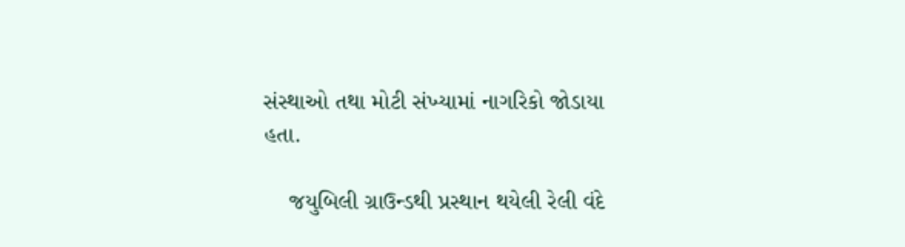સંસ્થાઓ તથા મોટી સંખ્યામાં નાગરિકો જોડાયા હતા.

    જયુબિલી ગ્રાઉન્ડથી પ્રસ્થાન થયેલી રેલી વંદે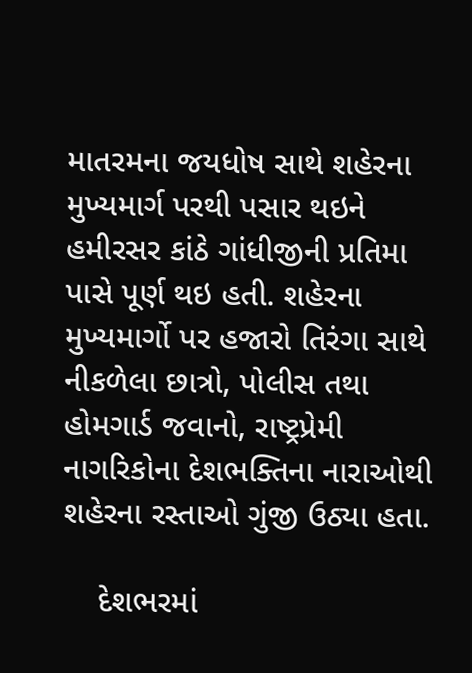માતરમના જયધોષ સાથે શહેરના મુખ્યમાર્ગ પરથી પસાર થઇને હમીરસર કાંઠે ગાંધીજીની પ્રતિમા પાસે પૂર્ણ થઇ હતી. શહેરના મુખ્યમાર્ગો પર હજારો તિરંગા સાથે નીકળેલા છાત્રો, પોલીસ તથા હોમગાર્ડ જવાનો, રાષ્ટ્રપ્રેમી નાગરિકોના દેશભક્તિના નારાઓથી શહેરના રસ્તાઓ ગુંજી ઉઠ્યા હતા.

    દેશભરમાં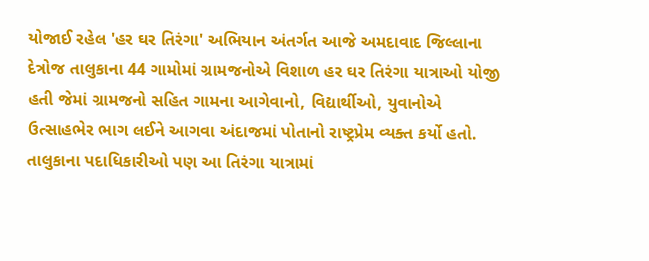યોજાઈ રહેલ 'હર ઘર તિરંગા' અભિયાન અંતર્ગત આજે અમદાવાદ જિલ્લાના દેત્રોજ તાલુકાના 44 ગામોમાં ગ્રામજનોએ વિશાળ હર ઘર તિરંગા યાત્રાઓ યોજી હતી જેમાં ગ્રામજનો સહિત ગામના આગેવાનો, વિદ્યાર્થીઓ, યુવાનોએ ઉત્સાહભેર ભાગ લઈને આગવા અંદાજમાં પોતાનો રાષ્ટ્રપ્રેમ વ્યક્ત કર્યો હતો. તાલુકાના પદાધિકારીઓ પણ આ તિરંગા યાત્રામાં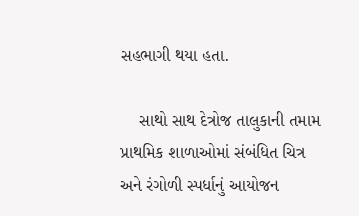સહભાગી થયા હતા.

    સાથો સાથ દેત્રોજ તાલુકાની તમામ પ્રાથમિક શાળાઓમાં સંબંધિત ચિત્ર અને રંગોળી સ્પર્ધાનું આયોજન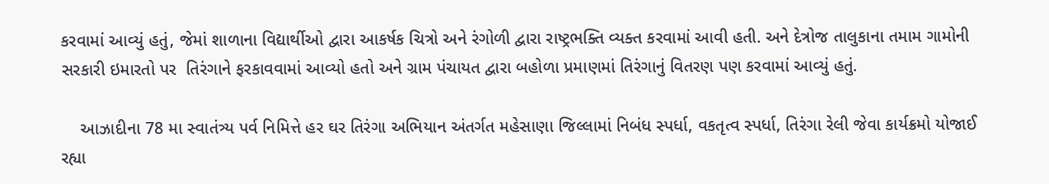કરવામાં આવ્યું હતું, જેમાં શાળાના વિદ્યાર્થીઓ દ્વારા આકર્ષક ચિત્રો અને રંગોળી દ્વારા રાષ્ટ્રભક્તિ વ્યક્ત કરવામાં આવી હતી. અને દેત્રોજ તાલુકાના તમામ ગામોની સરકારી ઇમારતો પર  તિરંગાને ફરકાવવામાં આવ્યો હતો અને ગ્રામ પંચાયત દ્વારા બહોળા પ્રમાણમાં તિરંગાનું વિતરણ પણ કરવામાં આવ્યું હતું.

    આઝાદીના 78 મા સ્વાતંત્ર્ય પર્વ નિમિત્તે હર ઘર તિરંગા અભિયાન અંતર્ગત મહેસાણા જિલ્લામાં નિબંધ સ્પર્ધા, વકતૃત્વ સ્પર્ધા, તિરંગા રેલી જેવા કાર્યક્રમો યોજાઈ રહ્યા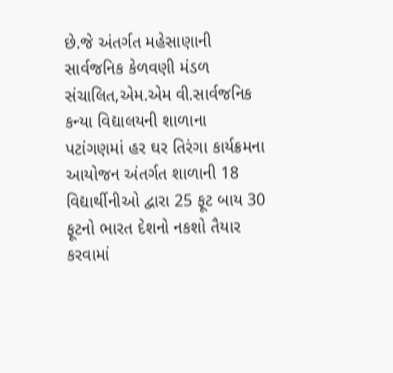છે.જે અંતર્ગત મહેસાણાની સાર્વજનિક કેળવણી મંડળ સંચાલિત,એમ.એમ વી.સાર્વજનિક કન્યા વિદ્યાલયની શાળાના પટાંગણમાં હર ઘર તિરંગા કાર્યક્રમના આયોજન અંતર્ગત શાળાની 18 વિદ્યાર્થીનીઓ દ્વારા 25 ફૂટ બાય 30 ફૂટનો ભારત દેશનો નકશો તૈયાર કરવામાં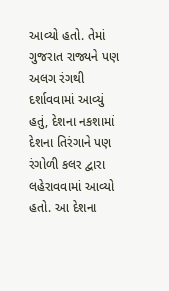આવ્યો હતો. તેમાં ગુજરાત રાજ્યને પણ અલગ રંગથી દર્શાવવામાં આવ્યું હતું, દેશના નકશામાં દેશના તિરંગાને પણ રંગોળી કલર દ્વારા લહેરાવવામાં આવ્યો હતો. આ દેશના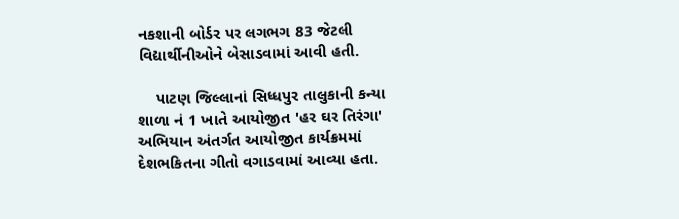નકશાની બોર્ડર પર લગભગ 83 જેટલી વિદ્યાર્થીનીઓને બેસાડવામાં આવી હતી.

    પાટણ જિલ્લાનાં સિધ્ધપુર તાલુકાની કન્યા શાળા નં 1 ખાતે આયોજીત 'હર ઘર તિરંગા' અભિયાન અંતર્ગત આયોજીત કાર્યક્રમમાં દેશભકિતના ગીતો વગાડવામાં આવ્યા હતા.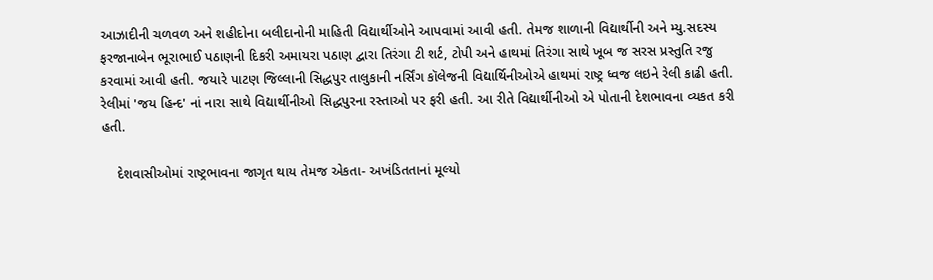આઝાદીની ચળવળ અને શહીદોના બલીદાનોની માહિતી વિદ્યાર્થીઓને આપવામાં આવી હતી. તેમજ શાળાની વિદ્યાર્થીની અને મ્યુ.સદસ્ય ફરજાનાબેન ભૂરાભાઈ પઠાણની દિકરી અમાયરા પઠાણ દ્વારા તિરંગા ટી શર્ટ, ટોપી અને હાથમાં તિરંગા સાથે ખૂબ જ સરસ પ્રસ્તુતિ રજુ કરવામાં આવી હતી. જયારે પાટણ જિલ્લાની સિદ્ધપુર તાલુકાની નર્સિંગ કૉલેજની વિદ્યાર્થિનીઓએ હાથમાં રાષ્ટ્ર ધ્વજ લઇને રેલી કાઢી હતી. રેલીમાં 'જય હિન્દ' નાં નારા સાથે વિદ્યાર્થીનીઓ સિદ્ધપુરના રસ્તાઓ પર ફરી હતી. આ રીતે વિદ્યાર્થીનીઓ એ પોતાની દેશભાવના વ્યકત કરી હતી.

    દેશવાસીઓમાં રાષ્ટ્રભાવના જાગૃત થાય તેમજ એકતા- અખંડિતતાનાં મૂલ્યો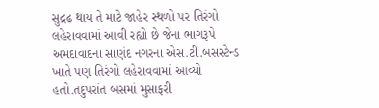સુદ્રઢ થાય તે માટે જાહેર સ્થળો પર તિરંગો લહેરાવવામાં આવી રહ્યો છે જેના ભાગરૂપે અમદાવાદના સાણંદ નગરના એસ.ટી.બસસ્ટેન્ડ ખાતે પણ તિરંગો લહેરાવવામાં આવ્યો હતો.તદુપરાંત બસમાં મુસાફરી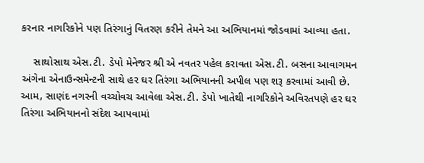કરનાર નાગરિકોને પણ તિરંગાનું વિતરણ કરીને તેમને આ અભિયાનમાં જોડવામાં આવ્યા હતા.

    સાથોસાથ એસ.ટી. ડેપો મેનેજર શ્રી એ નવતર પહેલ કરાવતા એસ.ટી. બસના આવાગમન અંગેના એનાઉન્સમેન્ટની સાથે હર ઘર તિરંગા અભિયાનની અપીલ પણ શરૂ કરવામાં આવી છે. આમ, સાણંદ નગરની વચ્ચોવચ આવેલા એસ.ટી. ડેપો ખાતેથી નાગરિકોને અવિરતપણે હર ઘર તિરંગા અભિયાનનો સંદેશ આપવામાં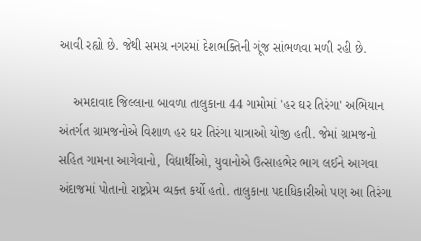આવી રહ્યો છે. જેથી સમગ્ર નગરમાં દેશભક્તિની ગૂંજ સાંભળવા મળી રહી છે.

    અમદાવાદ જિલ્લાના બાવળા તાલુકાના 44 ગામોમાં 'હર ઘર તિરંગા' અભિયાન અંતર્ગત ગ્રામજનોએ વિશાળ હર ઘર તિરંગા યાત્રાઓ યોજી હતી. જેમાં ગ્રામજનો સહિત ગામના આગેવાનો, વિદ્યાર્થીઓ, યુવાનોએ ઉત્સાહભેર ભાગ લઈને આગવા અંદાજમાં પોતાનો રાષ્ટ્રપ્રેમ વ્યક્ત કર્યો હતો. તાલુકાના પદાધિકારીઓ પણ આ તિરંગા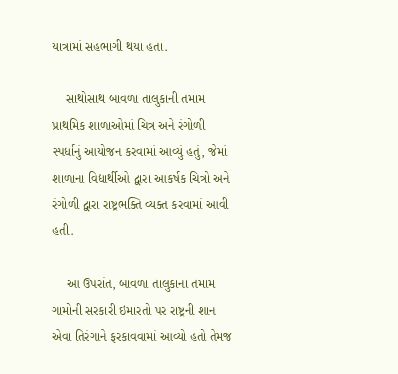યાત્રામાં સહભાગી થયા હતા.

    સાથોસાથ બાવળા તાલુકાની તમામ પ્રાથમિક શાળાઓમાં ચિત્ર અને રંગોળી સ્પર્ધાનું આયોજન કરવામાં આવ્યું હતું, જેમાં શાળાના વિદ્યાર્થીઓ દ્વારા આકર્ષક ચિત્રો અને રંગોળી દ્વારા રાષ્ટ્રભક્તિ વ્યક્ત કરવામાં આવી હતી.

    આ ઉપરાંત, બાવળા તાલુકાના તમામ ગામોની સરકારી ઇમારતો પર રાષ્ટ્રની શાન એવા તિરંગાને ફરકાવવામાં આવ્યો હતો તેમજ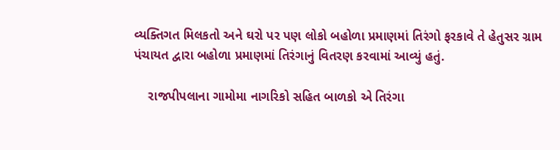વ્યક્તિગત મિલકતો અને ઘરો પર પણ લોકો બહોળા પ્રમાણમાં તિરંગો ફરકાવે તે હેતુસર ગ્રામ પંચાયત દ્વારા બહોળા પ્રમાણમાં તિરંગાનું વિતરણ કરવામાં આવ્યું હતું.

    રાજપીપલાના ગામોમા નાગરિકો સહિત બાળકો એ તિરંગા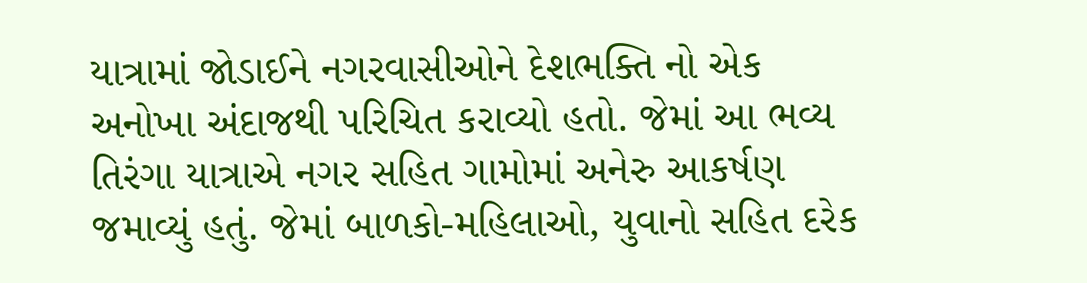યાત્રામાં જોડાઈને નગરવાસીઓને દેશભક્તિ નો એક અનોખા અંદાજથી પરિચિત કરાવ્યો હતો. જેમાં આ ભવ્ય તિરંગા યાત્રાએ નગર સહિત ગામોમાં અનેરુ આકર્ષણ જમાવ્યું હતું. જેમાં બાળકો-મહિલાઓ, યુવાનો સહિત દરેક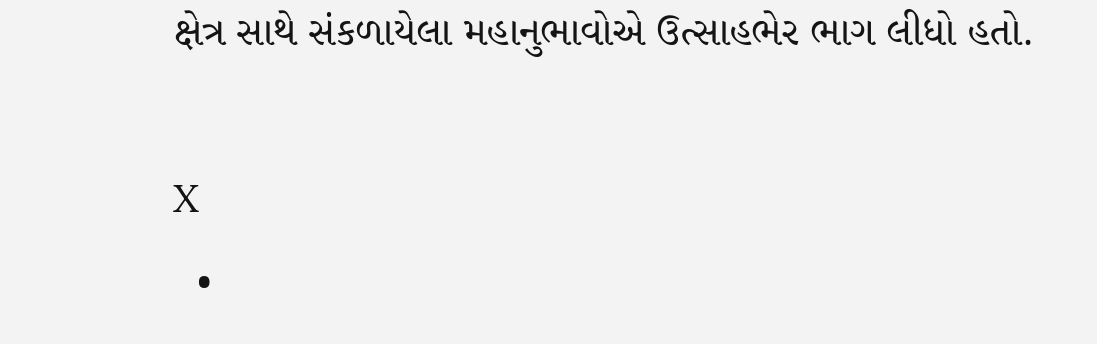ક્ષેત્ર સાથે સંકળાયેલા મહાનુભાવોએ ઉત્સાહભેર ભાગ લીધો હતો.

X
  •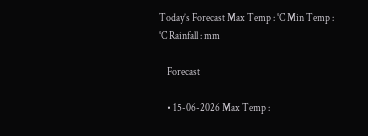Today’s Forecast Max Temp : °C Min Temp : °C Rainfall : mm

    Forecast

    • 15-06-2026 Max Temp :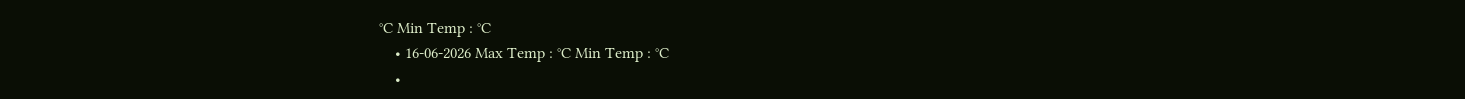°C Min Temp : °C
    • 16-06-2026 Max Temp : °C Min Temp : °C
    •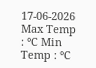17-06-2026 Max Temp : °C Min Temp : °C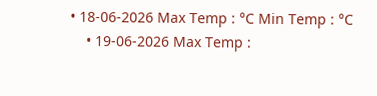• 18-06-2026 Max Temp : °C Min Temp : °C
    • 19-06-2026 Max Temp :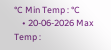°C Min Temp : °C
    • 20-06-2026 Max Temp :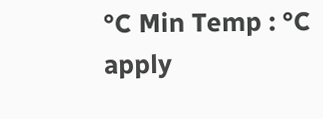°C Min Temp : °C
apply